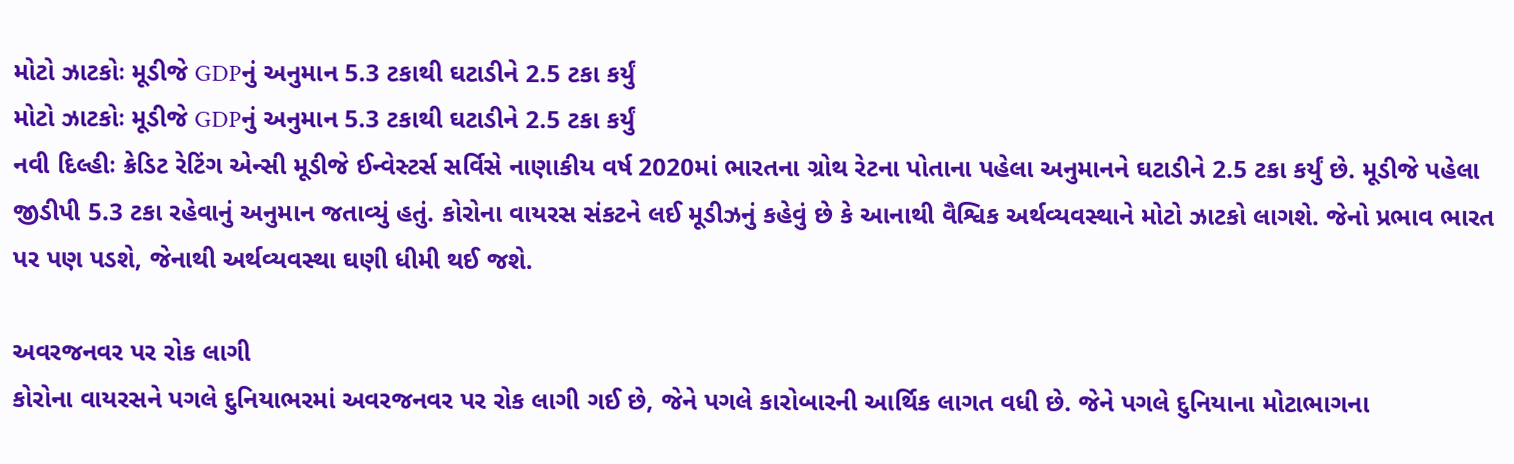મોટો ઝાટકોઃ મૂડીજે GDPનું અનુમાન 5.3 ટકાથી ઘટાડીને 2.5 ટકા કર્યું
મોટો ઝાટકોઃ મૂડીજે GDPનું અનુમાન 5.3 ટકાથી ઘટાડીને 2.5 ટકા કર્યું
નવી દિલ્હીઃ ક્રેડિટ રેટિંગ એન્સી મૂડીજે ઈન્વેસ્ટર્સ સર્વિસે નાણાકીય વર્ષ 2020માં ભારતના ગ્રોથ રેટના પોતાના પહેલા અનુમાનને ઘટાડીને 2.5 ટકા કર્યું છે. મૂડીજે પહેલા જીડીપી 5.3 ટકા રહેવાનું અનુમાન જતાવ્યું હતું. કોરોના વાયરસ સંકટને લઈ મૂડીઝનું કહેવું છે કે આનાથી વૈશ્વિક અર્થવ્યવસ્થાને મોટો ઝાટકો લાગશે. જેનો પ્રભાવ ભારત પર પણ પડશે, જેનાથી અર્થવ્યવસ્થા ઘણી ધીમી થઈ જશે.

અવરજનવર પર રોક લાગી
કોરોના વાયરસને પગલે દુનિયાભરમાં અવરજનવર પર રોક લાગી ગઈ છે, જેને પગલે કારોબારની આર્થિક લાગત વધી છે. જેને પગલે દુનિયાના મોટાભાગના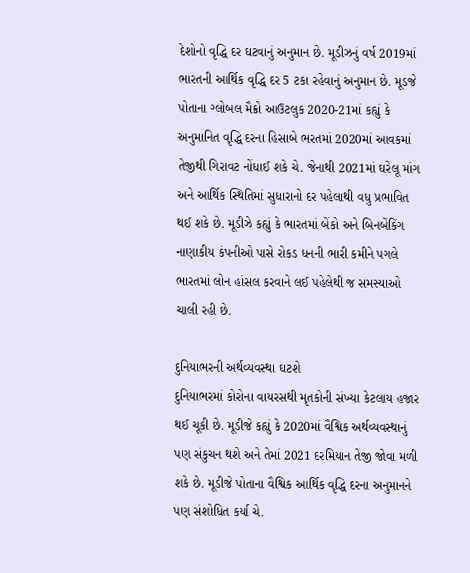દેશોનો વૃદ્ધિ દર ઘટવાનું અનુમાન છે. મૂડીઝનું વર્ષ 2019માં ભારતની આર્થિક વૃદ્ધિ દર 5 ટકા રહેવાનું અનુમાન છે. મૂડજે પોતાના ગ્લોબલ મૈક્રો આઉટલુક 2020-21માં કહ્યું કે અનુમાનિત વૃદ્ધિ દરના હિસાબે ભરતમાં 2020માં આવકમાં તેજીથી ગિરાવટ નોંધાઈ શકે ચે. જેનાથી 2021માં ઘરેલૂ માંગ અને આર્થિક સ્થિતિમાં સુધારાનો દર પહેલાથી વધુ પ્રભાવિત થઈ શકે છે. મૂડીઝે કહ્યું કે ભારતમાં બેંકો અને બિનબેંકિંગ નાણાકીય કંપનીઓ પાસે રોકડ ધનની ભારી કમીને પગલે ભારતમાં લોન હાંસલ કરવાને લઈ પહેલેથી જ સમસ્યાઓ ચાલી રહી છે.

દુનિયાભરની અર્થવ્યવસ્થા ઘટશે
દુનિયાભરમાં કોરોના વાયરસથી મૃતકોની સંખ્યા કેટલાય હજાર થઈ ચૂકી છે. મૂડીજે કહ્યું કે 2020માં વૈશ્વિક અર્થવ્યવસ્થાનું પણ સંકુચન થશે અને તેમાં 2021 દરમિયાન તેજી જોવા મળી શકે છે. મૂડીજે પોતાના વૈશ્વિક આર્થિક વૃદ્ધિ દરના અનુમાનને પણ સંશોધિત કર્યા ચે.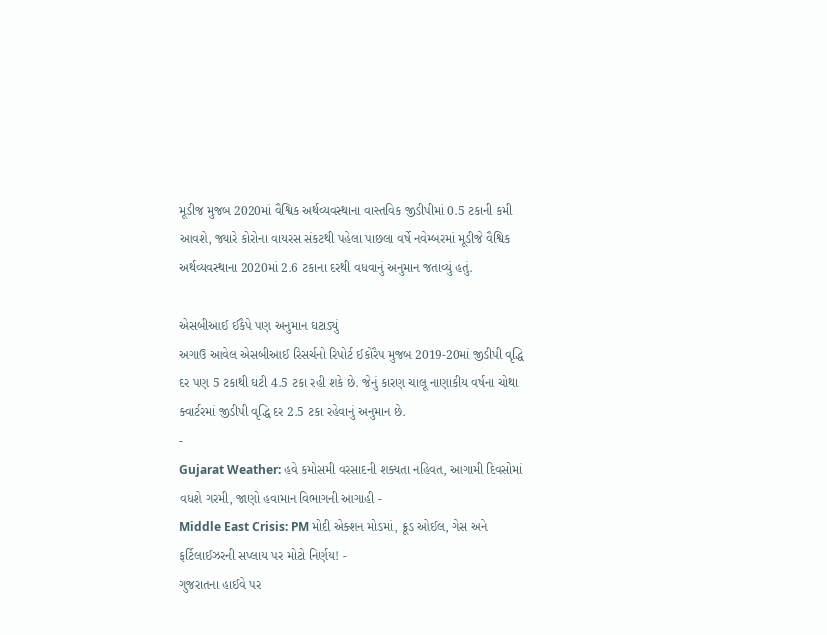મૂડીજ મુજબ 2020માં વૈશ્વિક અર્થવ્યવસ્થાના વાસ્તવિક જીડીપીમાં 0.5 ટકાની કમી આવશે, જ્યારે કોરોના વાયરસ સંકટથી પહેલા પાછલા વર્ષે નવેમ્બરમાં મૂડીજે વૈશ્વિક અર્થવ્યવસ્થાના 2020માં 2.6 ટકાના દરથી વધવાનું અનુમાન જતાવ્યું હતું.

એસબીઆઈ ઈકૈપે પણ અનુમાન ઘટાડ્યું
અગાઉ આવેલ એસબીઆઈ રિસર્ચનો રિપોર્ટ ઈકોરૈપ મુજબ 2019-20માં જીડીપી વૃદ્ધિ દર પણ 5 ટકાથી ઘટી 4.5 ટકા રહી શકે છે. જેનું કારણ ચાલૂ નાણાકીય વર્ષના ચોથા ક્વાર્ટરમાં જીડીપી વૃદ્ધિ દર 2.5 ટકા રહેવાનું અનુમાન છે.
-
Gujarat Weather: હવે કમોસમી વરસાદની શક્યતા નહિવત, આગામી દિવસોમાં વધશે ગરમી, જાણો હવામાન વિભાગની આગાહી -
Middle East Crisis: PM મોદી એક્શન મોડમાં, ક્રૂડ ઓઈલ, ગેસ અને ફર્ટિલાઈઝરની સપ્લાય પર મોટો નિર્ણય! -
ગુજરાતના હાઈવે પર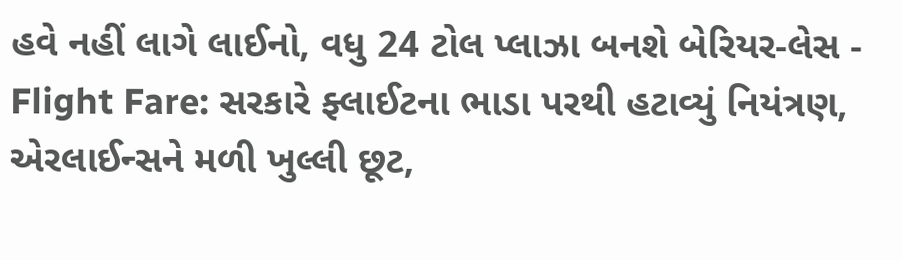હવે નહીં લાગે લાઈનો, વધુ 24 ટોલ પ્લાઝા બનશે બેરિયર-લેસ -
Flight Fare: સરકારે ફ્લાઈટના ભાડા પરથી હટાવ્યું નિયંત્રણ, એરલાઈન્સને મળી ખુલ્લી છૂટ,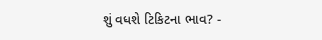શું વધશે ટિકિટના ભાવ? -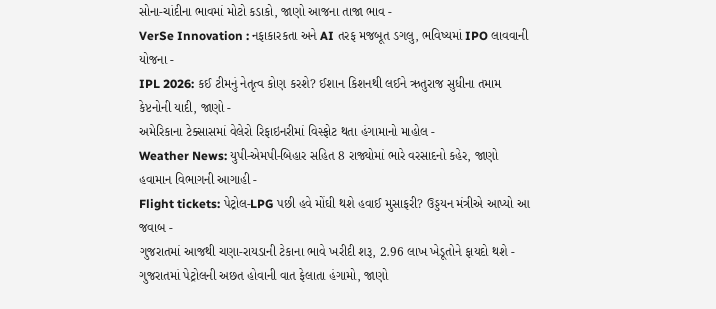સોના-ચાંદીના ભાવમાં મોટો કડાકો, જાણો આજના તાજા ભાવ -
VerSe Innovation : નફાકારકતા અને AI તરફ મજબૂત ડગલુ, ભવિષ્યમાં IPO લાવવાની યોજના -
IPL 2026: કઈ ટીમનું નેતૃત્વ કોણ કરશે? ઈશાન કિશનથી લઈને ઋતુરાજ સુધીના તમામ કેપ્ટનોની યાદી, જાણો -
અમેરિકાના ટેક્સાસમાં વેલેરો રિફાઇનરીમાં વિસ્ફોટ થતા હંગામાનો માહોલ -
Weather News: યુપી-એમપી-બિહાર સહિત 8 રાજ્યોમાં ભારે વરસાદનો કહેર, જાણો હવામાન વિભાગની આગાહી -
Flight tickets: પેટ્રોલ-LPG પછી હવે મોંઘી થશે હવાઈ મુસાફરી? ઉડ્ડયન મંત્રીએ આપ્યો આ જવાબ -
ગુજરાતમાં આજથી ચણા-રાયડાની ટેકાના ભાવે ખરીદી શરૂ, 2.96 લાખ ખેડૂતોને ફાયદો થશે -
ગુજરાતમાં પેટ્રોલની અછત હોવાની વાત ફેલાતા હંગામો, જાણો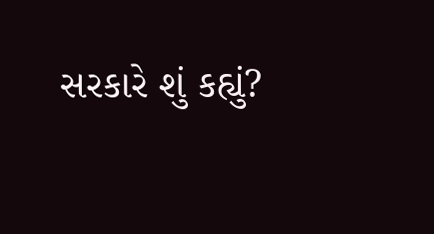સરકારે શું કહ્યું?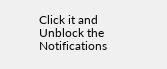Click it and Unblock the Notifications